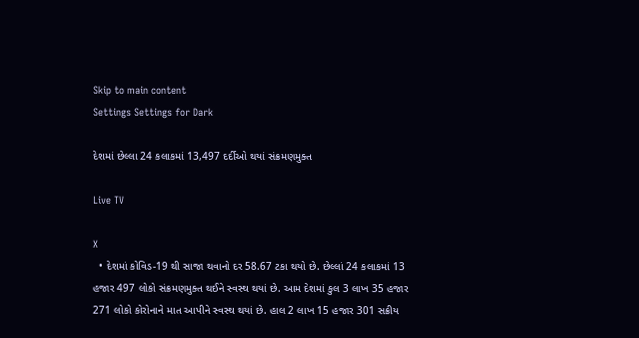Skip to main content
Settings Settings for Dark

દેશમાં છેલ્લા 24 કલાકમાં 13,497 દર્દીઓ થયાં સંક્રમણમુક્ત

Live TV

X
  • દેશમાં કોવિડ-19 થી સાજા થવાનો દર 58.67 ટકા થયો છે. છેલ્લાં 24 કલાકમાં 13 હજાર 497 લોકો સંક્રમણમુક્ત થઈને સ્વસ્થ થયાં છે. આમ દેશમાં કુલ 3 લાખ 35 હજાર 271 લોકો કોરોનાને માત આપીને સ્વસ્થ થયાં છે. હાલ 2 લાખ 15 હજાર 301 સક્રીય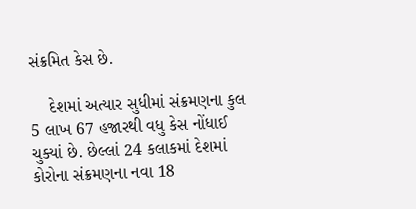સંક્રમિત કેસ છે.

    દેશમાં અત્યાર સુધીમાં સંક્રમણના કુલ 5 લાખ 67 હજારથી વધુ કેસ નોંધાઈ ચુક્યાં છે. છેલ્લાં 24 કલાકમાં દેશમાં કોરોના સંક્રમણના નવા 18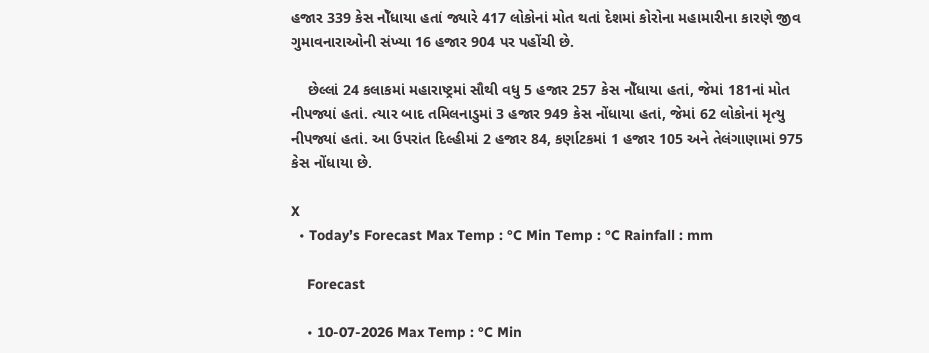હજાર 339 કેસ નોઁધાયા હતાં જ્યારે 417 લોકોનાં મોત થતાં દેશમાં કોરોના મહામારીના કારણે જીવ ગુમાવનારાઓની સંખ્યા 16 હજાર 904 પર પહોંચી છે.

    છેલ્લાં 24 કલાકમાં મહારાષ્ટ્રમાં સૌથી વધુ 5 હજાર 257 કેસ નોઁધાયા હતાં, જેમાં 181નાં મોત નીપજ્યાં હતાં. ત્યાર બાદ તમિલનાડુમાં 3 હજાર 949 કેસ નોંધાયા હતાં, જેમાં 62 લોકોનાં મૃત્યુ નીપજ્યાં હતાં. આ ઉપરાંત દિલ્હીમાં 2 હજાર 84, કર્ણાટકમાં 1 હજાર 105 અને તેલંગાણામાં 975 કેસ નોંધાયા છે.

X
  • Today’s Forecast Max Temp : °C Min Temp : °C Rainfall : mm

    Forecast

    • 10-07-2026 Max Temp : °C Min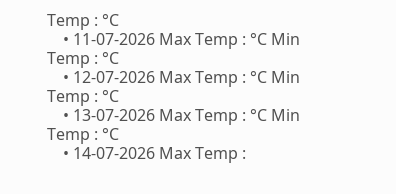Temp : °C
    • 11-07-2026 Max Temp : °C Min Temp : °C
    • 12-07-2026 Max Temp : °C Min Temp : °C
    • 13-07-2026 Max Temp : °C Min Temp : °C
    • 14-07-2026 Max Temp :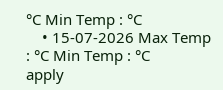°C Min Temp : °C
    • 15-07-2026 Max Temp : °C Min Temp : °C
apply